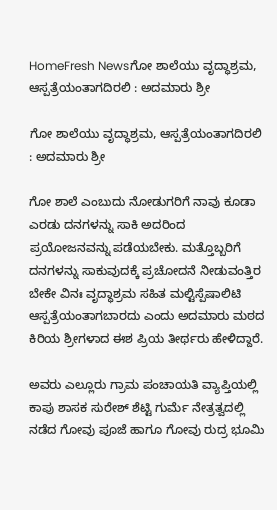HomeFresh Newsಗೋ ಶಾಲೆಯು ವೃದ್ಧಾಶ್ರಮ, ಆಸ್ಪತ್ರೆಯಂತಾಗದಿರಲಿ : ಅದಮಾರು ಶ್ರೀ

ಗೋ ಶಾಲೆಯು ವೃದ್ಧಾಶ್ರಮ, ಆಸ್ಪತ್ರೆಯಂತಾಗದಿರಲಿ : ಅದಮಾರು ಶ್ರೀ

ಗೋ ಶಾಲೆ ಎಂಬುದು ನೋಡುಗರಿಗೆ ನಾವು ಕೂಡಾ ಎರಡು ದನಗಳನ್ನು ಸಾಕಿ ಅದರಿಂದ ಪ್ರಯೋಜನವನ್ನು ಪಡೆಯಬೇಕು. ಮತ್ತೊಬ್ಬರಿಗೆ ದನಗಳನ್ನು ಸಾಕುವುದಕ್ಕೆ ಪ್ರಚೋದನೆ ನೀಡುವಂತ್ತಿರ ಬೇಕೇ ವಿನಃ ವೃದ್ಧಾಶ್ರಮ ಸಹಿತ ಮಲ್ಟಿಸ್ಪೆಷಾಲಿಟಿ ಆಸ್ಪತ್ರೆಯಂತಾಗಬಾರದು ಎಂದು ಅದಮಾರು ಮಠದ ಕಿರಿಯ ಶ್ರೀಗಳಾದ ಈಶ ಪ್ರಿಯ ತೀರ್ಥರು ಹೇಳಿದ್ದಾರೆ.

ಅವರು ಎಲ್ಲೂರು ಗ್ರಾಮ ಪಂಚಾಯತಿ ವ್ಯಾಪ್ತಿಯಲ್ಲಿ ಕಾಪು ಶಾಸಕ ಸುರೇಶ್ ಶೆಟ್ಟಿ ಗುರ್ಮೆ ನೇತ್ರತ್ವದಲ್ಲಿ ನಡೆದ ಗೋವು ಪೂಜೆ ಹಾಗೂ ಗೋವು ರುದ್ರ ಭೂಮಿ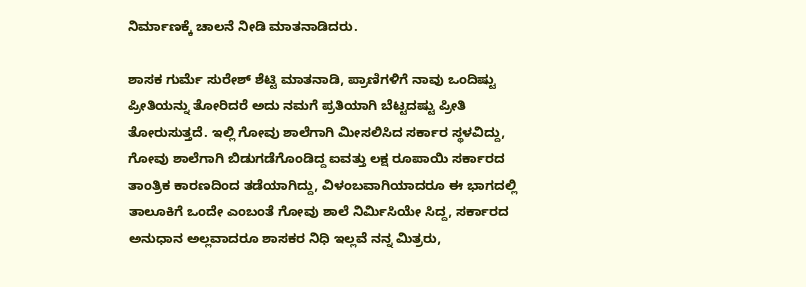ನಿರ್ಮಾಣಕ್ಕೆ ಚಾಲನೆ ನೀಡಿ ಮಾತನಾಡಿದರು.

ಶಾಸಕ ಗುರ್ಮೆ ಸುರೇಶ್ ಶೆಟ್ಟಿ ಮಾತನಾಡಿ, ಪ್ರಾಣಿಗಳಿಗೆ ನಾವು ಒಂದಿಷ್ಟು ಪ್ರೀತಿಯನ್ನು ತೋರಿದರೆ ಅದು ನಮಗೆ ಪ್ರತಿಯಾಗಿ ಬೆಟ್ಟದಷ್ಟು ಪ್ರೀತಿ ತೋರುಸುತ್ತದೆ. ಇಲ್ಲಿ ಗೋವು ಶಾಲೆಗಾಗಿ ಮೀಸಲಿಸಿದ ಸರ್ಕಾರ ಸ್ಥಳವಿದ್ದು, ಗೋವು ಶಾಲೆಗಾಗಿ ಬಿಡುಗಡೆಗೊಂಡಿದ್ದ ಐವತ್ತು ಲಕ್ಷ ರೂಪಾಯಿ ಸರ್ಕಾರದ ತಾಂತ್ರಿಕ ಕಾರಣದಿಂದ ತಡೆಯಾಗಿದ್ದು, ವಿಳಂಬವಾಗಿಯಾದರೂ ಈ ಭಾಗದಲ್ಲಿ ತಾಲೂಕಿಗೆ ಒಂದೇ ಎಂಬಂತೆ ಗೋವು ಶಾಲೆ ನಿರ್ಮಿಸಿಯೇ ಸಿದ್ದ, ಸರ್ಕಾರದ ಅನುಧಾನ ಅಲ್ಲವಾದರೂ ಶಾಸಕರ ನಿಧಿ ಇಲ್ಲವೆ ನನ್ನ ಮಿತ್ರರು,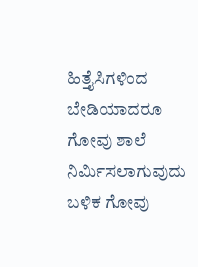ಹಿತ್ತೈಸಿಗಳಿಂದ ಬೇಡಿಯಾದರೂ ಗೋವು ಶಾಲೆ ನಿರ್ಮಿಸಲಾಗುವುದು ಬಳಿಕ ಗೋವು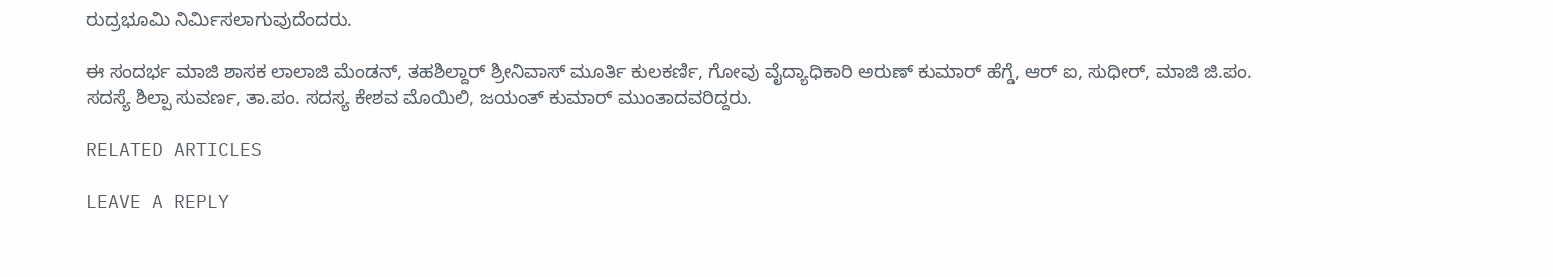ರುದ್ರಭೂಮಿ ನಿರ್ಮಿಸಲಾಗುವುದೆಂದರು.

ಈ ಸಂದರ್ಭ ಮಾಜಿ ಶಾಸಕ ಲಾಲಾಜಿ ಮೆಂಡನ್, ತಹಶಿಲ್ದಾರ್ ಶ್ರೀನಿವಾಸ್ ಮೂರ್ತಿ ಕುಲಕರ್ಣಿ, ಗೋವು ವೈದ್ಯಾಧಿಕಾರಿ ಅರುಣ್ ಕುಮಾರ್ ಹೆಗ್ಡೆ, ಆರ್ ಐ, ಸುಧೀರ್, ಮಾಜಿ ಜಿ.ಪಂ. ಸದಸ್ಯೆ ಶಿಲ್ಪಾ ಸುವರ್ಣ, ತಾ.ಪಂ. ಸದಸ್ಯ ಕೇಶವ ಮೊಯಿಲಿ, ಜಯಂತ್ ಕುಮಾರ್ ಮುಂತಾದವರಿದ್ದರು.

RELATED ARTICLES

LEAVE A REPLY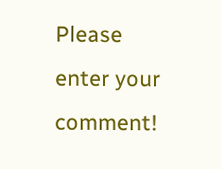Please enter your comment!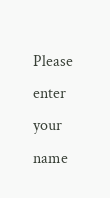Please enter your name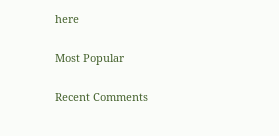here

Most Popular

Recent Comments